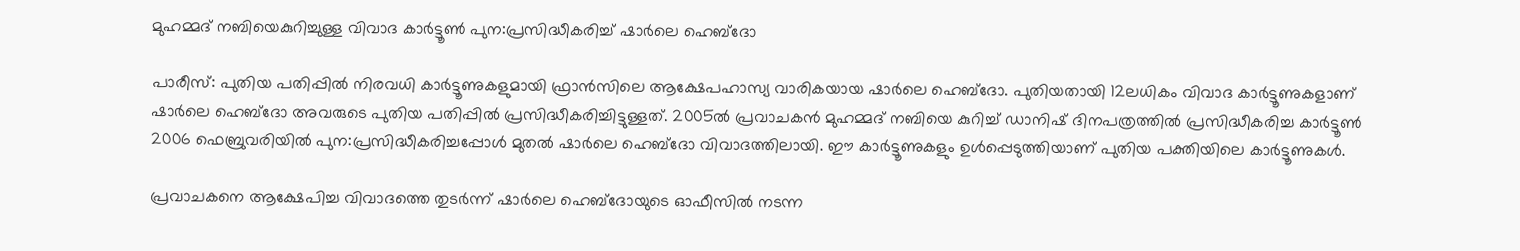മുഹമ്മദ് നബിയെകുറിച്ചുള്ള വിവാദ കാര്‍ട്ടൂണ്‍ പുന:പ്രസിദ്ധീകരിച്ച് ഷാര്‍ലെ ഹെബ്‌ദോ

പാരീസ്: പുതിയ പതിപ്പില്‍ നിരവധി കാര്‍ട്ടൂണുകളുമായി ഫ്രാന്‍സിലെ ആക്ഷേപഹാസ്യ വാരികയായ ഷാര്‍ലെ ഹെബ്‌ദോ. പുതിയതായി 12ലധികം വിവാദ കാര്‍ട്ടൂണുകളാണ് ഷാര്‍ലെ ഹെബ്‌ദോ അവരുടെ പുതിയ പതിപ്പില്‍ പ്രസിദ്ധീകരിച്ചിട്ടുള്ളത്. 2005ല്‍ പ്രവാചകന്‍ മുഹമ്മദ് നബിയെ കുറിച്ച് ഡാനിഷ് ദിനപത്രത്തില്‍ പ്രസിദ്ധീകരിച്ച കാര്‍ട്ടൂണ്‍ 2006 ഫെബ്രുവരിയില്‍ പുന:പ്രസിദ്ധീകരിച്ചപ്പോള്‍ മുതല്‍ ഷാര്‍ലെ ഹെബ്‌ദോ വിവാദത്തിലായി. ഈ കാര്‍ട്ടൂണുകളും ഉള്‍പ്പെടുത്തിയാണ് പുതിയ പക്തിയിലെ കാര്‍ട്ടൂണുകള്‍.

പ്രവാചകനെ ആക്ഷേപിച്ച വിവാദത്തെ തുടര്‍ന്ന് ഷാര്‍ലെ ഹെബ്‌ദോയുടെ ഓഫീസില്‍ നടന്ന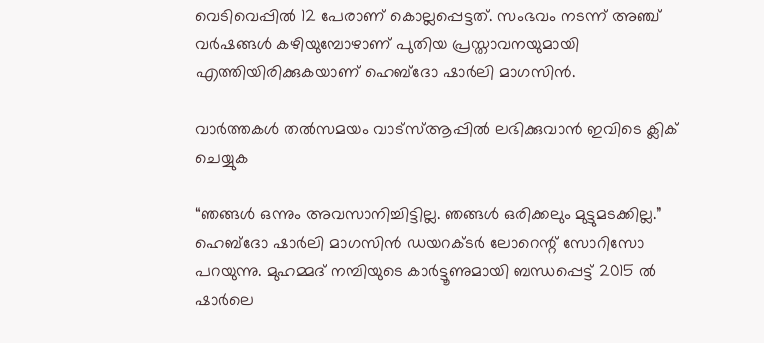വെടിവെപ്പില്‍ 12 പേരാണ് കൊല്ലപ്പെട്ടത്. സംഭവം നടന്ന് അഞ്ച് വര്‍ഷങ്ങള്‍ കഴിയുമ്പോഴാണ് പുതിയ പ്രസ്താവനയുമായി എത്തിയിരിക്കുകയാണ് ഹെബ്‌ദോ ഷാര്‍ലി മാഗസിന്‍.

വാര്‍ത്തകള്‍ തല്‍സമയം വാട്‌സ്ആപ്പില്‍ ലഭിക്കുവാന്‍ ഇവിടെ ക്ലിക് ചെയ്യുക

“ഞങ്ങള്‍ ഒന്നും അവസാനിച്ചിട്ടില്ല. ഞങ്ങള്‍ ഒരിക്കലും മുട്ടുമടക്കില്ല.” ഹെബ്‌ദോ ഷാര്‍ലി മാഗസിന്‍ ഡയറക്ടര്‍ ലോറെന്റ് സോറിസോ പറയുന്നു. മുഹമ്മദ് നമ്പിയുടെ കാര്‍ട്ടൂണുമായി ബന്ധപ്പെട്ട് 2015 ല്‍ ഷാര്‍ലെ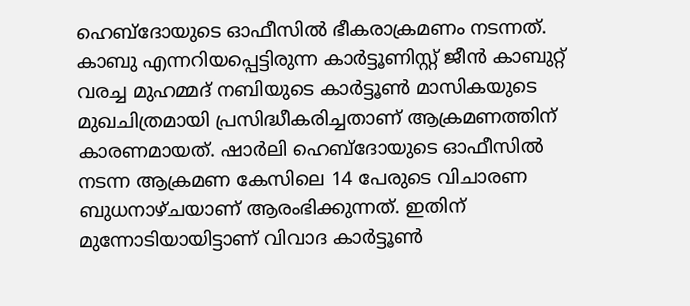ഹെബ്‌ദോയുടെ ഓഫീസില്‍ ഭീകരാക്രമണം നടന്നത്. കാബു എന്നറിയപ്പെട്ടിരുന്ന കാര്‍ട്ടൂണിസ്റ്റ് ജീന്‍ കാബുറ്റ് വരച്ച മുഹമ്മദ് നബിയുടെ കാര്‍ട്ടൂണ്‍ മാസികയുടെ മുഖചിത്രമായി പ്രസിദ്ധീകരിച്ചതാണ് ആക്രമണത്തിന് കാരണമായത്. ഷാര്‍ലി ഹെബ്‌ദോയുടെ ഓഫീസില്‍ നടന്ന ആക്രമണ കേസിലെ 14 പേരുടെ വിചാരണ ബുധനാഴ്ചയാണ് ആരംഭിക്കുന്നത്. ഇതിന് മുന്നോടിയായിട്ടാണ് വിവാദ കാര്‍ട്ടൂണ്‍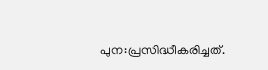പുന:പ്രസിദ്ധീകരിച്ചത്.